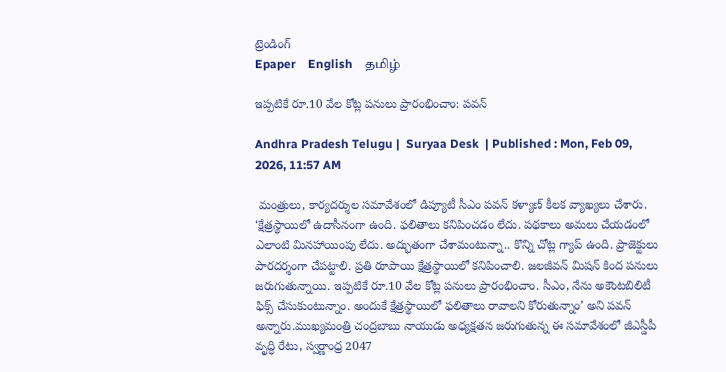ట్రెండింగ్
Epaper    English    தமிழ்

ఇప్పటికే రూ.10 వేల కోట్ల పనులు ప్రారంభించాం: పవన్

Andhra Pradesh Telugu |  Suryaa Desk  | Published : Mon, Feb 09, 2026, 11:57 AM

 మంత్రులు, కార్యదర్శుల సమావేశంలో డిప్యూటీ సీఎం పవన్ కళ్యాణ్ కీలక వ్యాఖ్యలు చేశారు. ‘క్షేత్రస్థాయిలో ఉదాసీనంగా ఉంది. ఫలితాలు కనిపించడం లేదు. పథకాలు అమలు చేయడంలో ఎలాంటి మినహాయింపు లేదు. అద్భుతంగా చేశామంటున్నా.. కొన్ని చోట్ల గ్యాప్ ఉంది. ప్రాజెక్టులు పారదర్శంగా చేపట్టాలి. ప్రతి రూపాయి క్షేత్రస్థాయిలో కనిపించాలి. జలజీవన్ మిషన్ కింద పనులు జరుగుతున్నాయి. ఇప్పటికే రూ.10 వేల కోట్ల పనులు ప్రారంభించాం. సీఎం, నేను అకౌంటబిలిటీ ఫిక్స్ చేసుకుంటున్నాం. అందుకే క్షేత్రస్థాయిలో ఫలితాలు రావాలని కోరుతున్నాం’ అని పవన్ అన్నారు.ముఖ్యమంత్రి చంద్రబాబు నాయుడు అధ్యక్షతన జరుగుతున్న ఈ సమావేశంలో జీఎస్డీపీ వృద్ధి రేటు, స్వర్ణాంధ్ర 2047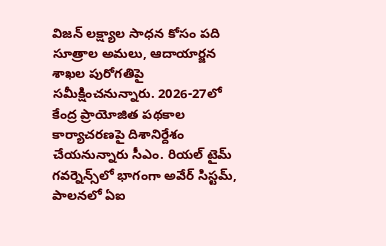విజన్ లక్ష్యాల సాధన కోసం పది సూత్రాల అమలు, ఆదాయార్జన శాఖల పురోగతిపై సమీక్షించనున్నారు. 2026-27లో కేంద్ర ప్రాయోజిత పథకాల కార్యాచరణపై దిశానిర్దేశం చేయనున్నారు సీఎం. రియల్ టైమ్ గవర్నెన్స్‌లో భాగంగా అవేర్ సిస్టమ్, పాలనలో ఏఐ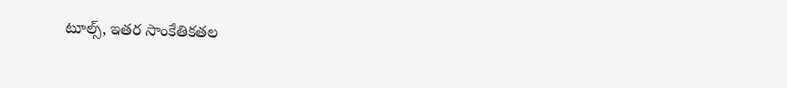టూల్స్, ఇతర సాంకేతికతల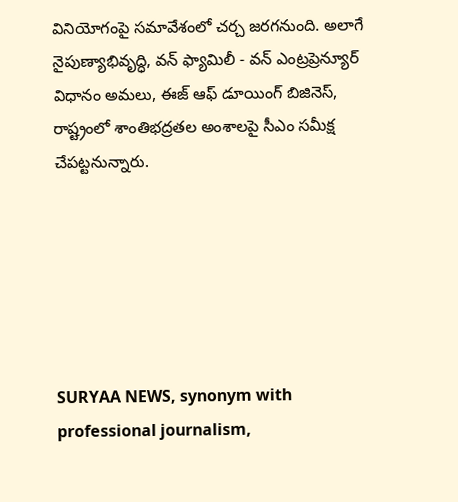వినియోగంపై సమావేశంలో చర్చ జరగనుంది. అలాగే నైపుణ్యాభివృద్ధి, వన్ ఫ్యామిలీ - వన్ ఎంట్రప్రెన్యూర్ విధానం అమలు, ఈజ్ ఆఫ్ డూయింగ్ బిజినెస్, రాష్ట్రంలో శాంతిభద్రతల అంశాలపై సీఎం సమీక్ష చేపట్టనున్నారు.






SURYAA NEWS, synonym with professional journalism,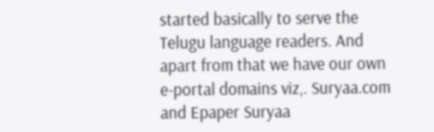started basically to serve the Telugu language readers. And apart from that we have our own e-portal domains viz,. Suryaa.com and Epaper Suryaa